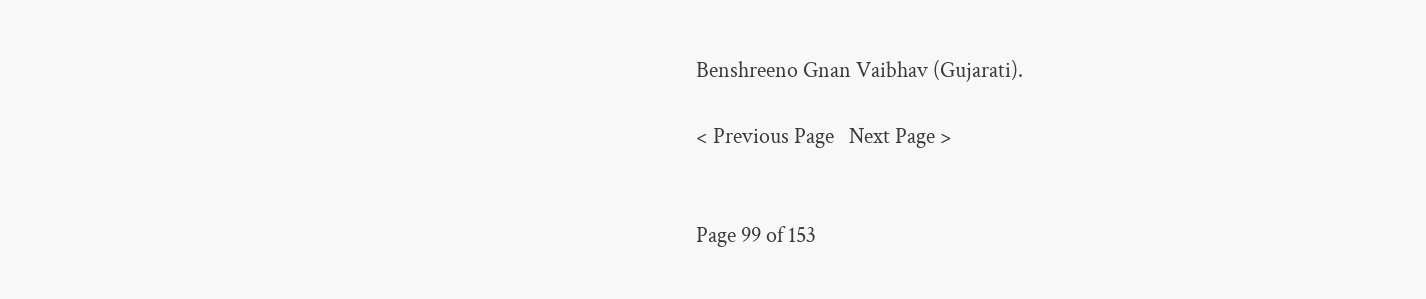Benshreeno Gnan Vaibhav (Gujarati).

< Previous Page   Next Page >


Page 99 of 153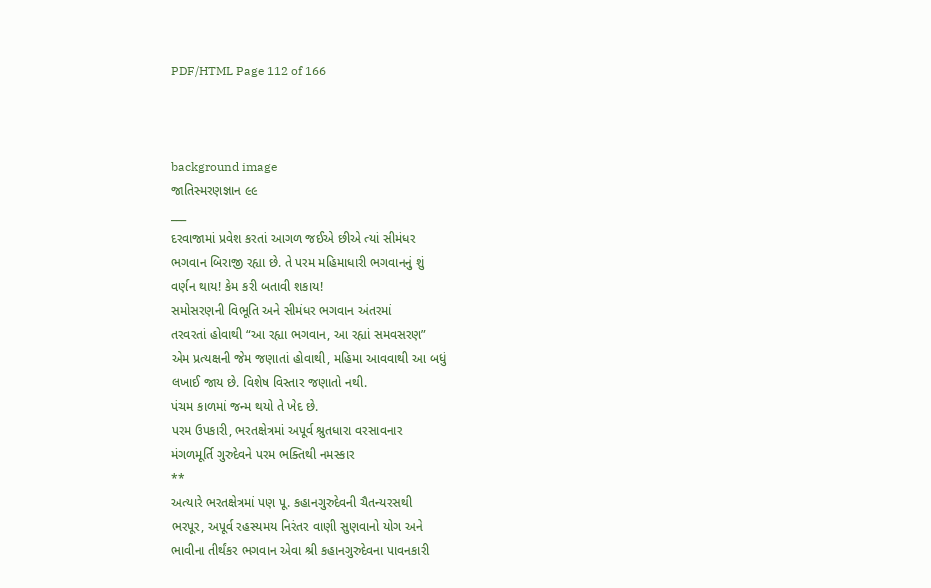PDF/HTML Page 112 of 166



background image
જાતિસ્મરણજ્ઞાન ૯૯
___
દરવાજામાં પ્રવેશ કરતાં આગળ જઈએ છીએ ત્યાં સીમંધર
ભગવાન બિરાજી રહ્યા છે. તે પરમ મહિમાધારી ભગવાનનું શું
વર્ણન થાય! કેમ કરી બતાવી શકાય!
સમોસરણની વિભૂતિ અને સીમંધર ભગવાન અંતરમાં
તરવરતાં હોવાથી “આ રહ્યા ભગવાન, આ રહ્યાં સમવસરણ”
એમ પ્રત્યક્ષની જેમ જણાતાં હોવાથી, મહિમા આવવાથી આ બધું
લખાઈ જાય છે. વિશેષ વિસ્તાર જણાતો નથી.
પંચમ કાળમાં જન્મ થયો તે ખેદ છે.
પરમ ઉપકારી, ભરતક્ષેત્રમાં અપૂર્વ શ્રુતધારા વરસાવનાર
મંગળમૂર્તિ ગુરુદેવને પરમ ભક્તિથી નમસ્કાર
**
અત્યારે ભરતક્ષેત્રમાં પણ પૂ. કહાનગુરુદેવની ચૈતન્યરસથી
ભરપૂર, અપૂર્વ રહસ્યમય નિરંતર વાણી સુણવાનો યોગ અને
ભાવીના તીર્થંકર ભગવાન એવા શ્રી કહાનગુરુદેવના પાવનકારી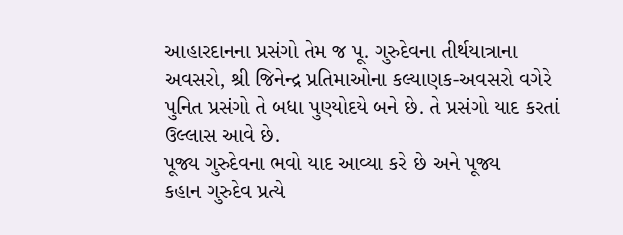આહારદાનના પ્રસંગો તેમ જ પૂ. ગુરુદેવના તીર્થયાત્રાના
અવસરો, શ્રી જિનેન્દ્ર પ્રતિમાઓના કલ્યાણક-અવસરો વગેરે
પુનિત પ્રસંગો તે બધા પુણ્યોદયે બને છે. તે પ્રસંગો યાદ કરતાં
ઉલ્લાસ આવે છે.
પૂજ્ય ગુરુદેવના ભવો યાદ આવ્યા કરે છે અને પૂજ્ય
કહાન ગુરુદેવ પ્રત્યે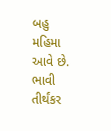બહુ મહિમા આવે છે.
ભાવી તીર્થંકર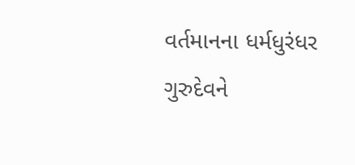વર્તમાનના ધર્મધુરંધર
ગુરુદેવને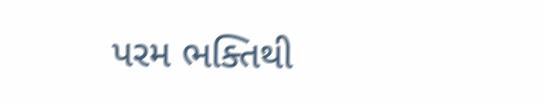પરમ ભક્તિથી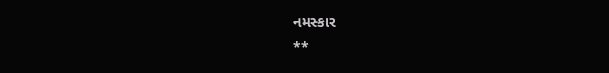નમસ્કાર
**